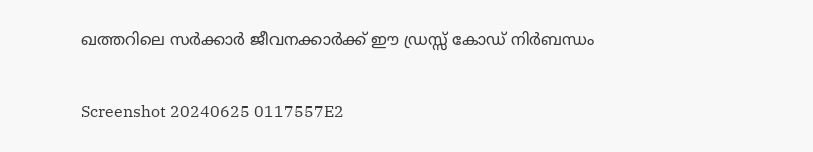ഖത്തറിലെ സർക്കാർ ജീവനക്കാർക്ക് ഈ ഡ്രസ്സ് കോഡ് നിർബന്ധം

Screenshot 20240625 0117557E2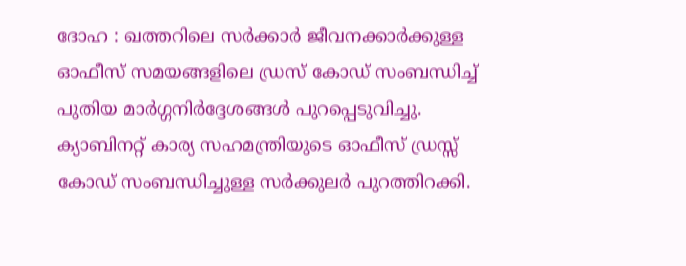ദോഹ : ഖത്തറിലെ സർക്കാർ ജീവനക്കാർക്കുള്ള  ഓഫീസ് സമയങ്ങളിലെ ഡ്രസ് കോഡ് സംബന്ധിച്ച് പുതിയ മാർഗ്ഗനിർദ്ദേശങ്ങൾ പുറപ്പെടുവിച്ചു. ക്യാബിനറ്റ് കാര്യ സഹമന്ത്രിയുടെ ഓഫീസ് ഡ്രസ്സ് കോഡ് സംബന്ധിച്ചുള്ള സർക്കുലർ പുറത്തിറക്കി.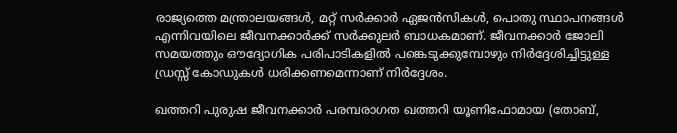രാജ്യത്തെ മന്ത്രാലയങ്ങൾ, മറ്റ് സർക്കാർ ഏജൻസികൾ, പൊതു സ്ഥാപനങ്ങൾ എന്നിവയിലെ ജീവനക്കാർക്ക് സർക്കുലർ ബാധകമാണ്. ജീവനക്കാർ ജോലി സമയത്തും ഔദ്യോഗിക പരിപാടികളിൽ പങ്കെടുക്കുമ്പോഴും നിർദ്ദേശിച്ചിട്ടുള്ള ഡ്രസ്സ് കോഡുകൾ ധരിക്കണമെന്നാണ് നിർദ്ദേശം.

ഖത്തറി പുരുഷ ജീവനക്കാർ പരമ്പരാഗത ഖത്തറി യൂണിഫോമായ (തോബ്,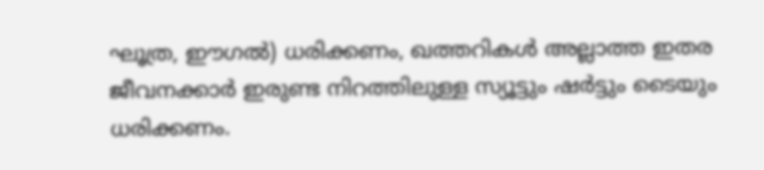ഘൂത്ര, ഈഗൽ) ധരിക്കണം, ഖത്തറികൾ അല്ലാത്ത ഇതര ജീവനക്കാർ ഇരുണ്ട നിറത്തിലുള്ള സ്യൂട്ടും ഷർട്ടും ടൈയും ധരിക്കണം.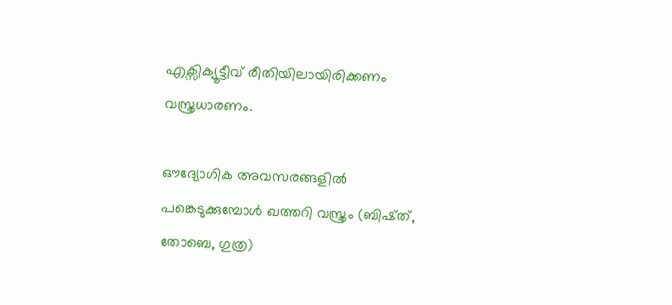എക്സിക്യൂട്ടീവ് രീതിയിലായിരിക്കണം വസ്ത്രധാരണം.

ഔദ്യോഗിക അവസരങ്ങളിൽ പങ്കെടുക്കുമ്പോൾ ഖത്തറി വസ്ത്രം (ബിഷ്ത്, തോബെ, ഗുത്ര)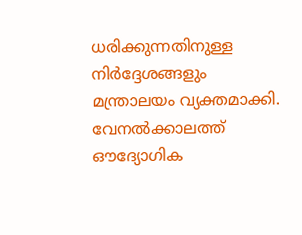ധരിക്കുന്നതിനുള്ള നിർദ്ദേശങ്ങളും മന്ത്രാലയം വ്യക്തമാക്കി. വേനൽക്കാലത്ത് ഔദ്യോഗിക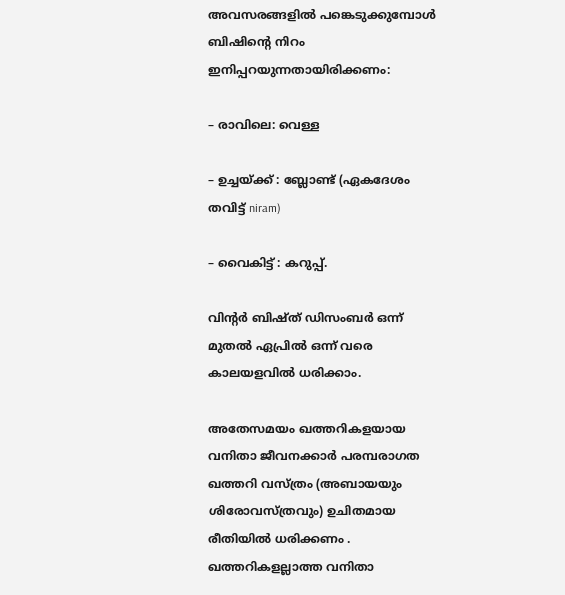അവസരങ്ങളിൽ പങ്കെടുക്കുമ്പോൾ  ബിഷിൻ്റെ നിറം ഇനിപ്പറയുന്നതായിരിക്കണം:

– രാവിലെ: വെള്ള

– ഉച്ചയ്ക്ക് : ബ്ലോണ്ട് (ഏകദേശം തവിട്ട് niram)

– വൈകിട്ട് : കറുപ്പ്.

വിൻ്റർ ബിഷ്ത് ഡിസംബർ ഒന്ന് മുതൽ ഏപ്രിൽ ഒന്ന് വരെ കാലയളവിൽ ധരിക്കാം.

അതേസമയം ഖത്തറികളയായ വനിതാ ജീവനക്കാർ പരമ്പരാഗത ഖത്തറി വസ്ത്രം (അബായയും ശിരോവസ്ത്രവും) ഉചിതമായ രീതിയിൽ ധരിക്കണം . ഖത്തറികളല്ലാത്ത വനിതാ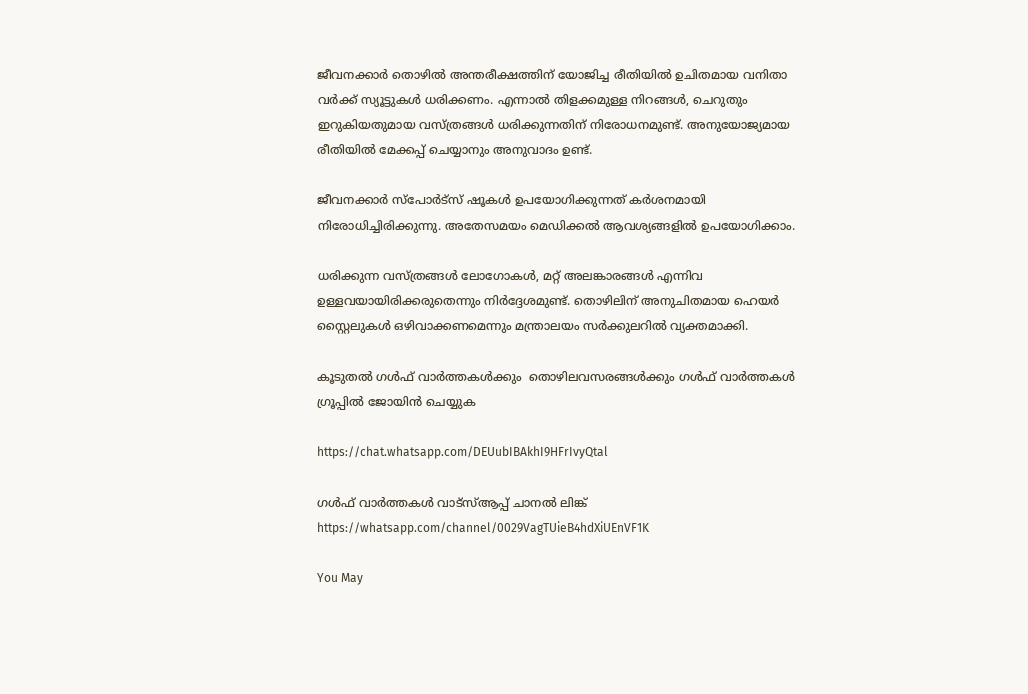ജീവനക്കാർ തൊഴിൽ അന്തരീക്ഷത്തിന് യോജിച്ച രീതിയിൽ ഉചിതമായ വനിതാ വർക്ക് സ്യൂട്ടുകൾ ധരിക്കണം. എന്നാൽ തിളക്കമുള്ള നിറങ്ങൾ, ചെറുതും ഇറുകിയതുമായ വസ്ത്രങ്ങൾ ധരിക്കുന്നതിന് നിരോധനമുണ്ട്. അനുയോജ്യമായ രീതിയിൽ മേക്കപ്പ് ചെയ്യാനും അനുവാദം ഉണ്ട്.

ജീവനക്കാർ സ്പോർട്സ് ഷൂകൾ ഉപയോഗിക്കുന്നത് കർശനമായി നിരോധിച്ചിരിക്കുന്നു. അതേസമയം മെഡിക്കൽ ആവശ്യങ്ങളിൽ ഉപയോഗിക്കാം.

ധരിക്കുന്ന വസ്ത്രങ്ങൾ ലോഗോകൾ, മറ്റ് അലങ്കാരങ്ങൾ എന്നിവ ഉള്ളവയായിരിക്കരുതെന്നും നിർദ്ദേശമുണ്ട്. തൊഴിലിന് അനുചിതമായ ഹെയർ സ്റ്റൈലുകൾ ഒഴിവാക്കണമെന്നും മന്ത്രാലയം സർക്കുലറിൽ വ്യക്തമാക്കി.

കൂടുതൽ ഗൾഫ് വാർത്തകൾക്കും  തൊഴിലവസരങ്ങൾക്കും ഗൾഫ് വാർത്തകൾ ഗ്രൂപ്പിൽ ജോയിൻ ചെയ്യുക

https://chat.whatsapp.com/DEUubIBAkhI9HFrIvyQtal

ഗൾഫ് വാർത്തകൾ വാട്സ്ആപ്പ് ചാനൽ ലിങ്ക്  https://whatsapp.com/channel/0029VagTUieB4hdXiUEnVF1K

You May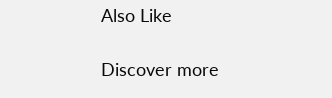Also Like

Discover more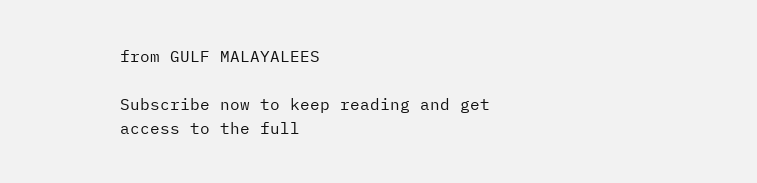from GULF MALAYALEES

Subscribe now to keep reading and get access to the full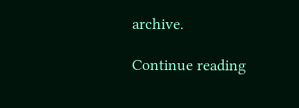archive.

Continue reading